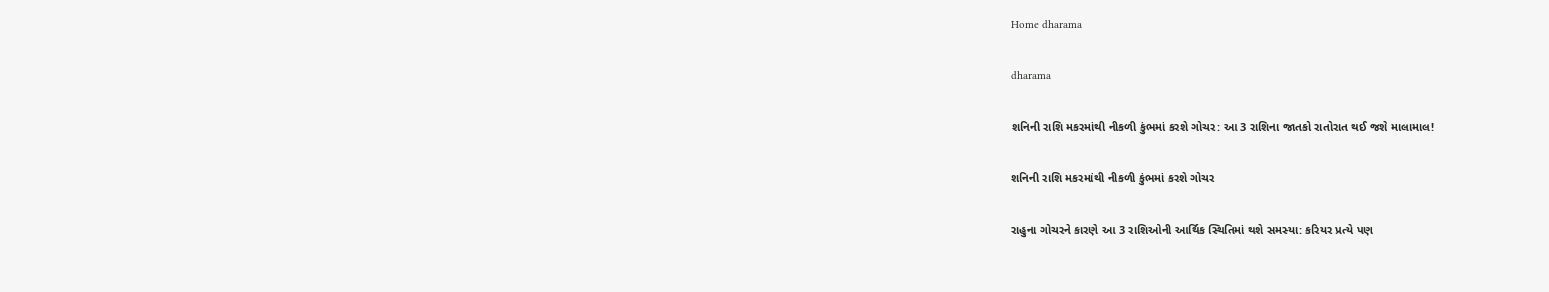Home dharama

dharama

શનિની રાશિ મકરમાંથી નીકળી કુંભમાં કરશે ગોચર: આ 3 રાશિના જાતકો રાતોરાત થઈ જશે માલામાલ!

શનિની રાશિ મકરમાંથી નીકળી કુંભમાં કરશે ગોચર

રાહુના ગોચરને કારણે આ 3 રાશિઓની આર્થિક સ્થિતિમાં થશે સમસ્યા: કરિયર પ્રત્યે પણ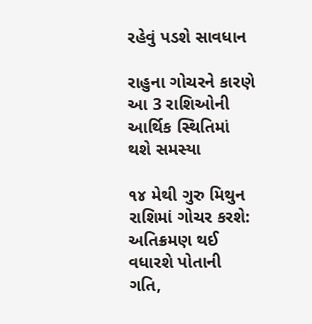રહેવું પડશે સાવધાન

રાહુના ગોચરને કારણે આ 3 રાશિઓની આર્થિક સ્થિતિમાં થશે સમસ્યા

૧૪ મેથી ગુરુ મિથુન રાશિમાં ગોચર કરશે: અતિક્રમણ થઈ વધારશે પોતાની ગતિ,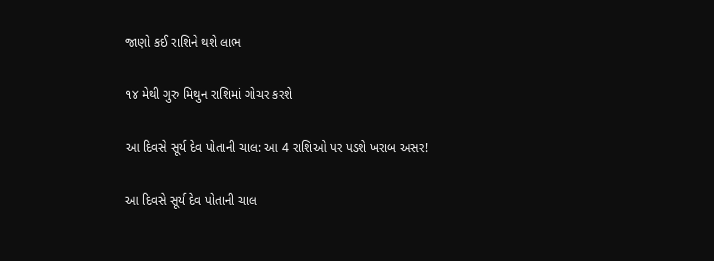જાણો કઈ રાશિને થશે લાભ

૧૪ મેથી ગુરુ મિથુન રાશિમાં ગોચર કરશે

આ દિવસે સૂર્ય દેવ પોતાની ચાલ: આ 4 રાશિઓ પર પડશે ખરાબ અસર!

આ દિવસે સૂર્ય દેવ પોતાની ચાલ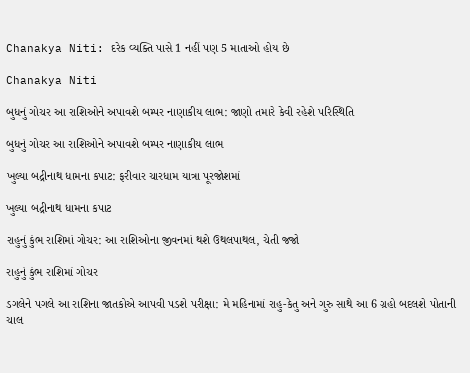Chanakya Niti: દરેક વ્યક્તિ પાસે 1 નહીં પણ 5 માતાઓ હોય છે

Chanakya Niti

બુધનું ગોચર આ રાશિઓને અપાવશે બમ્પર નાણાકીય લાભ: જાણો તમારે કેવી રહેશે પરિસ્થિતિ

બુધનું ગોચર આ રાશિઓને અપાવશે બમ્પર નાણાકીય લાભ

ખુલ્યા બદ્રીનાથ ધામના કપાટ: ફરીવાર ચારધામ યાત્રા પૂરજોશમાં

ખુલ્યા બદ્રીનાથ ધામના કપાટ

રાહુનું કુંભ રાશિમાં ગોચર: આ રાશિઓના જીવનમાં થશે ઉથલપાથલ, ચેતી જજો

રાહુનું કુંભ રાશિમાં ગોચર

ડગલેને પગલે આ રાશિના જાતકોએ આપવી પડશે પરીક્ષા: મે મહિનામાં રાહુ-કેતુ અને ગુરુ સાથે આ 6 ગ્રહો બદલશે પોતાની ચાલ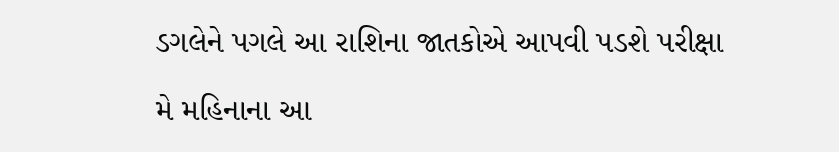ડગલેને પગલે આ રાશિના જાતકોએ આપવી પડશે પરીક્ષા

મે મહિનાના આ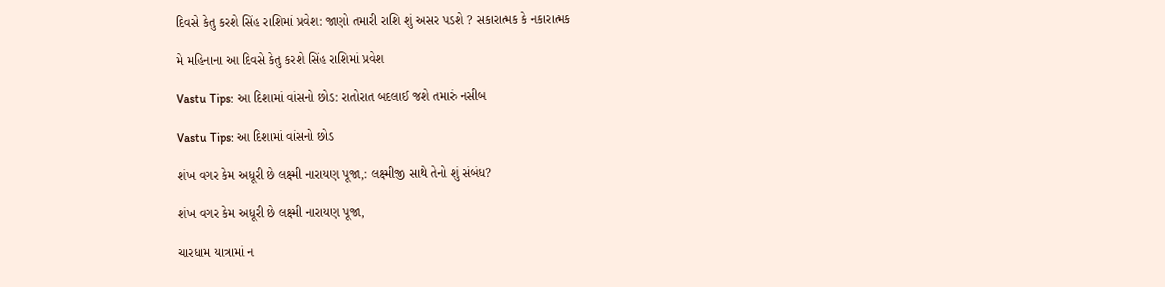દિવસે કેતુ કરશે સિંહ રાશિમાં પ્રવેશ: જાણો તમારી રાશિ શું અસર પડશે ? સકારાત્મક કે નકારાત્મક

મે મહિનાના આ દિવસે કેતુ કરશે સિંહ રાશિમાં પ્રવેશ

Vastu Tips: આ દિશામાં વાંસનો છોડ: રાતોરાત બદલાઈ જશે તમારું નસીબ

Vastu Tips: આ દિશામાં વાંસનો છોડ

શંખ વગર કેમ અધૂરી છે લક્ષ્મી નારાયણ પૂજા,: લક્ષ્મીજી સાથે તેનો શું સંબંધ?

શંખ વગર કેમ અધૂરી છે લક્ષ્મી નારાયણ પૂજા,

ચારધામ યાત્રામાં ન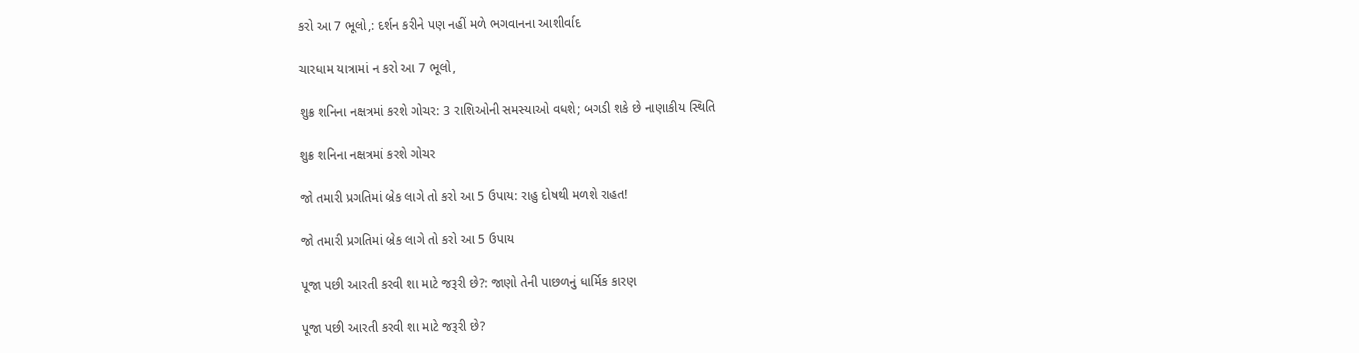કરો આ 7 ભૂલો,: દર્શન કરીને પણ નહીં મળે ભગવાનના આશીર્વાદ

ચારધામ યાત્રામાં ન કરો આ 7 ભૂલો,

શુક્ર શનિના નક્ષત્રમાં કરશે ગોચર: 3 રાશિઓની સમસ્યાઓ વધશે; બગડી શકે છે નાણાકીય સ્થિતિ

શુક્ર શનિના નક્ષત્રમાં કરશે ગોચર

જો તમારી પ્રગતિમાં બ્રેક લાગે તો કરો આ 5 ઉપાય: રાહુ દોષથી મળશે રાહત!

જો તમારી પ્રગતિમાં બ્રેક લાગે તો કરો આ 5 ઉપાય

પૂજા પછી આરતી કરવી શા માટે જરૂરી છે?: જાણો તેની પાછળનું ધાર્મિક કારણ

પૂજા પછી આરતી કરવી શા માટે જરૂરી છે?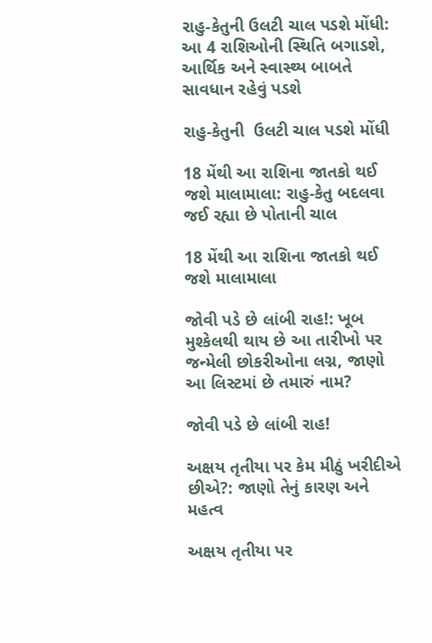રાહુ-કેતુની ઉલટી ચાલ પડશે મોંધી: આ 4 રાશિઓની સ્થિતિ બગાડશે, આર્થિક અને સ્વાસ્થ્ય બાબતે સાવધાન રહેવું પડશે

રાહુ-કેતુની  ઉલટી ચાલ પડશે મોંધી

18 મેંથી આ રાશિના જાતકો થઈ જશે માલામાલા: રાહુ-કેતુ બદલવા જઈ રહ્યા છે પોતાની ચાલ

18 મેંથી આ રાશિના જાતકો થઈ જશે માલામાલા

જોવી પડે છે લાંબી રાહ!: ખૂબ મુશ્કેલથી થાય છે આ તારીખો પર જન્મેલી છોકરીઓના લગ્ન, જાણો આ લિસ્ટમાં છે તમારું નામ?

જોવી પડે છે લાંબી રાહ!

અક્ષય તૃતીયા પર કેમ મીઠું ખરીદીએ છીએ?: જાણો તેનું કારણ અને મહત્વ

અક્ષય તૃતીયા પર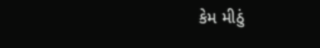કેમ મીઠું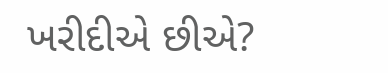ખરીદીએ છીએ?